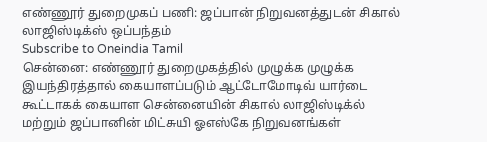எண்ணூர் துறைமுகப் பணி: ஜப்பான் நிறுவனத்துடன் சிகால் லாஜிஸ்டிக்ஸ் ஒப்பந்தம்
Subscribe to Oneindia Tamil
சென்னை: எண்ணூர் துறைமுகத்தில் முழுக்க முழுக்க இயந்திரத்தால் கையாளப்படும் ஆட்டோமோடிவ் யார்டை கூட்டாகக் கையாள சென்னையின் சிகால் லாஜிஸ்டிக்ல் மற்றும் ஜப்பானின் மிட்சுயி ஓஎஸ்கே நிறுவனங்கள்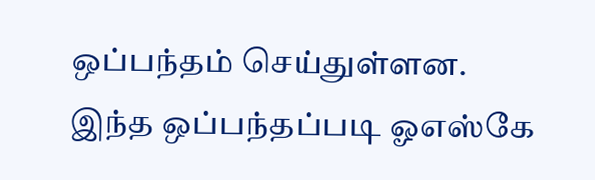ஒப்பந்தம் செய்துள்ளன.
இந்த ஒப்பந்தப்படி ஓஎஸ்கே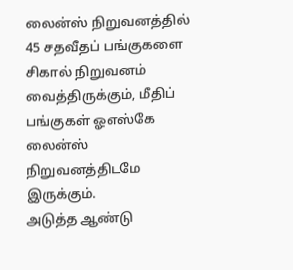லைன்ஸ் நிறுவனத்தில் 45 சதவீதப் பங்குகளை சிகால் நிறுவனம் வைத்திருக்கும், மீதிப் பங்குகள் ஓஎஸ்கே லைன்ஸ் நிறுவனத்திடமே இருக்கும்.
அடுத்த ஆண்டு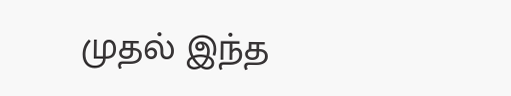முதல் இந்த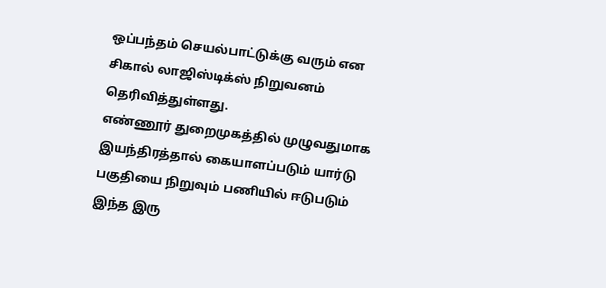ஒப்பந்தம் செயல்பாட்டுக்கு வரும் என சிகால் லாஜிஸ்டிக்ஸ் நிறுவனம் தெரிவித்துள்ளது.
எண்ணூர் துறைமுகத்தில் முழுவதுமாக இயந்திரத்தால் கையாளப்படும் யார்டு பகுதியை நிறுவும் பணியில் ஈடுபடும் இந்த இரு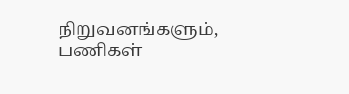நிறுவனங்களும், பணிகள்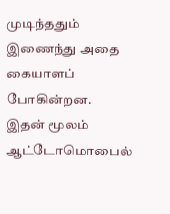முடிந்ததும் இணைந்து அதை கையாளப் போகின்றன.
இதன் மூலம் ஆட்டோமொபைல்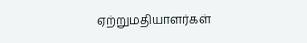ஏற்றுமதியாளர்கள்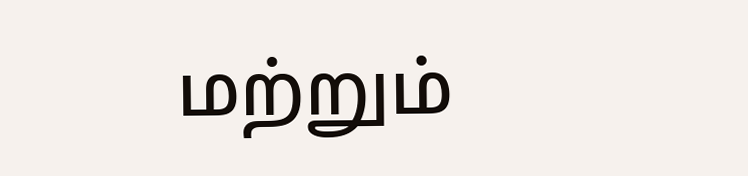மற்றும்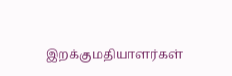இறக்குமதியாளர்கள்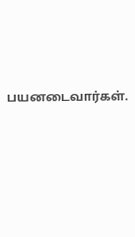பயனடைவார்கள்.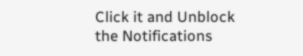Click it and Unblock the Notifications